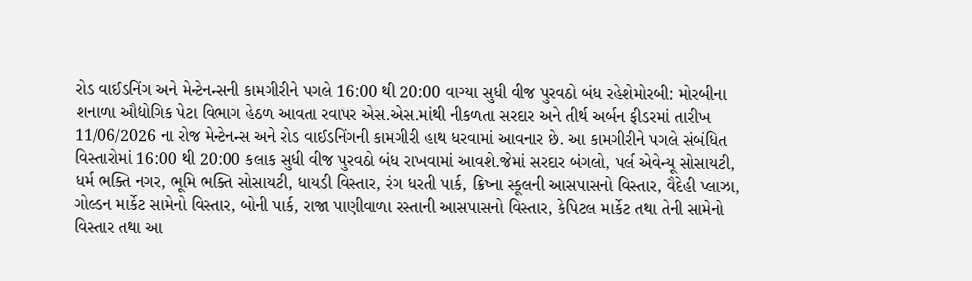રોડ વાઈડનિંગ અને મેન્ટેનન્સની કામગીરીને પગલે 16:00 થી 20:00 વાગ્યા સુધી વીજ પુરવઠો બંધ રહેશેમોરબી: મોરબીના શનાળા ઔદ્યોગિક પેટા વિભાગ હેઠળ આવતા રવાપર એસ.એસ.માંથી નીકળતા સરદાર અને તીર્થ અર્બન ફીડરમાં તારીખ 11/06/2026 ના રોજ મેન્ટેનન્સ અને રોડ વાઈડનિંગની કામગીરી હાથ ધરવામાં આવનાર છે. આ કામગીરીને પગલે સંબંધિત વિસ્તારોમાં 16:00 થી 20:00 કલાક સુધી વીજ પુરવઠો બંધ રાખવામાં આવશે.જેમાં સરદાર બંગલો, પર્લ એવેન્યૂ સોસાયટી, ધર્મ ભક્તિ નગર, ભૂમિ ભક્તિ સોસાયટી, ધાયડી વિસ્તાર, રંગ ધરતી પાર્ક, ક્રિષ્ના સ્કૂલની આસપાસનો વિસ્તાર, વૈદેહી પ્લાઝા, ગોલ્ડન માર્કેટ સામેનો વિસ્તાર, બોની પાર્ક, રાજા પાણીવાળા રસ્તાની આસપાસનો વિસ્તાર, કેપિટલ માર્કેટ તથા તેની સામેનો વિસ્તાર તથા આ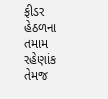ફીડર હેઠળના તમામ રહેણાંક તેમજ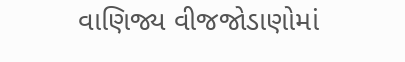વાણિજ્ય વીજજોડાણોમાં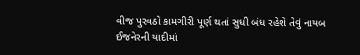વીજ પુરવઠો કામગીરી પૂર્ણ થતાં સુધી બંધ રહેશે તેવું નાયબ ઈજનેરની યાદીમાં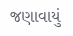જણાવાયું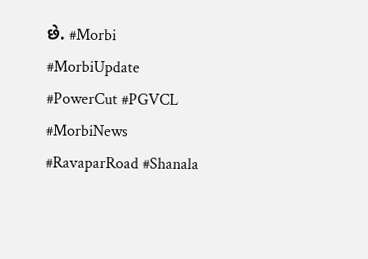છે. #Morbi #MorbiUpdate #PowerCut #PGVCL #MorbiNews #RavaparRoad #Shanala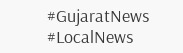#GujaratNews #LocalNews